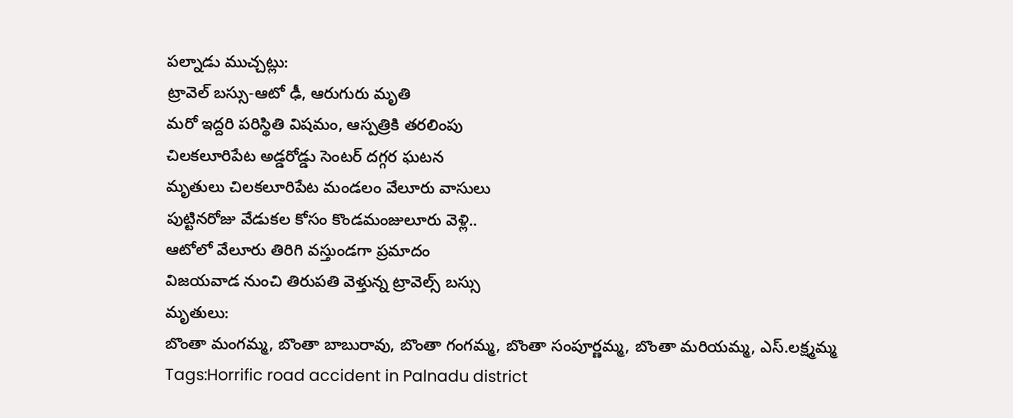పల్నాడు ముచ్చట్లు:
ట్రావెల్ బస్సు-ఆటో ఢీ, ఆరుగురు మృతి
మరో ఇద్దరి పరిస్థితి విషమం, ఆస్పత్రికి తరలింపు
చిలకలూరిపేట అడ్డరోడ్డు సెంటర్ దగ్గర ఘటన
మృతులు చిలకలూరిపేట మండలం వేలూరు వాసులు
పుట్టినరోజు వేడుకల కోసం కొండమంజులూరు వెళ్లి..
ఆటోలో వేలూరు తిరిగి వస్తుండగా ప్రమాదం
విజయవాడ నుంచి తిరుపతి వెళ్తున్న ట్రావెల్స్ బస్సు
మృతులు:
బొంతా మంగమ్మ, బొంతా బాబురావు, బొంతా గంగమ్మ, బొంతా సంపూర్ణమ్మ, బొంతా మరియమ్మ, ఎస్.లక్ష్మమ్మ
Tags:Horrific road accident in Palnadu district